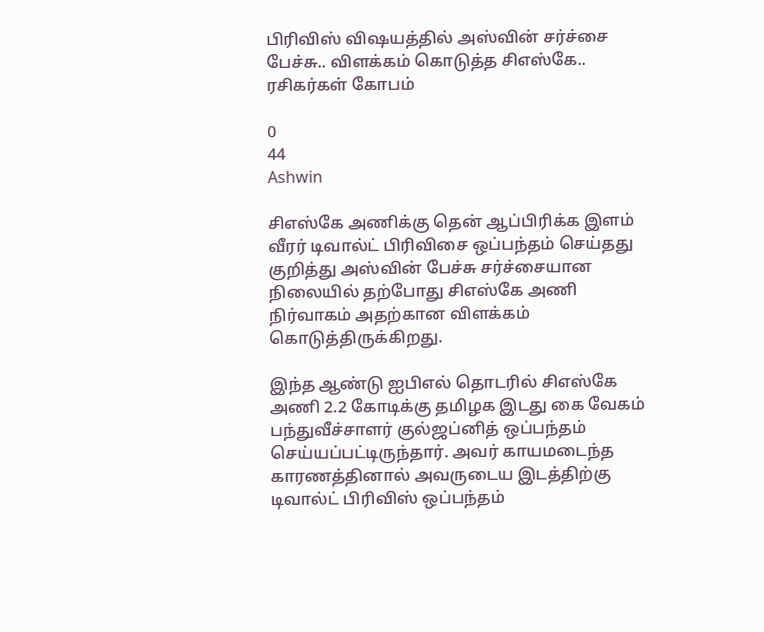பிரிவிஸ் விஷயத்தில் அஸ்வின் சர்ச்சை பேச்சு.. விளக்கம் கொடுத்த சிஎஸ்கே.. ரசிகர்கள் கோபம்

0
44
Ashwin

சிஎஸ்கே அணிக்கு தென் ஆப்பிரிக்க இளம் வீரர் டிவால்ட் பிரிவிசை ஒப்பந்தம் செய்தது குறித்து அஸ்வின் பேச்சு சர்ச்சையான நிலையில் தற்போது சிஎஸ்கே அணி நிர்வாகம் அதற்கான விளக்கம் கொடுத்திருக்கிறது.

இந்த ஆண்டு ஐபிஎல் தொடரில் சிஎஸ்கே அணி 2.2 கோடிக்கு தமிழக இடது கை வேகம் பந்துவீச்சாளர் குல்ஜப்னித் ஒப்பந்தம் செய்யப்பட்டிருந்தார். அவர் காயமடைந்த காரணத்தினால் அவருடைய இடத்திற்கு டிவால்ட் பிரிவிஸ் ஒப்பந்தம்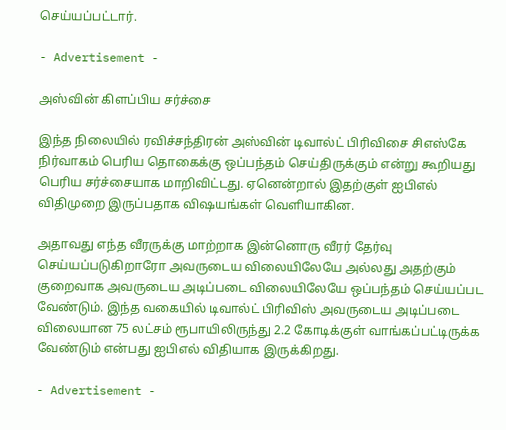செய்யப்பட்டார்.

- Advertisement -

அஸ்வின் கிளப்பிய சர்ச்சை

இந்த நிலையில் ரவிச்சந்திரன் அஸ்வின் டிவால்ட் பிரிவிசை சிஎஸ்கே நிர்வாகம் பெரிய தொகைக்கு ஒப்பந்தம் செய்திருக்கும் என்று கூறியது பெரிய சர்ச்சையாக மாறிவிட்டது. ஏனென்றால் இதற்குள் ஐபிஎல் விதிமுறை இருப்பதாக விஷயங்கள் வெளியாகின.

அதாவது எந்த வீரருக்கு மாற்றாக இன்னொரு வீரர் தேர்வு செய்யப்படுகிறாரோ அவருடைய விலையிலேயே அல்லது அதற்கும் குறைவாக அவருடைய அடிப்படை விலையிலேயே ஒப்பந்தம் செய்யப்பட வேண்டும். இந்த வகையில் டிவால்ட் பிரிவிஸ் அவருடைய அடிப்படை விலையான 75 லட்சம் ரூபாயிலிருந்து 2.2 கோடிக்குள் வாங்கப்பட்டிருக்க வேண்டும் என்பது ஐபிஎல் விதியாக இருக்கிறது.

- Advertisement -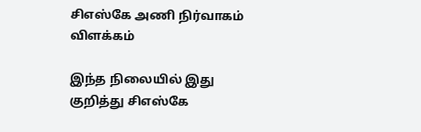சிஎஸ்கே அணி நிர்வாகம் விளக்கம்

இந்த நிலையில் இது குறித்து சிஎஸ்கே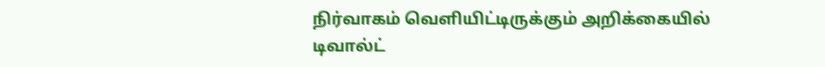நிர்வாகம் வெளியிட்டிருக்கும் அறிக்கையில் டிவால்ட்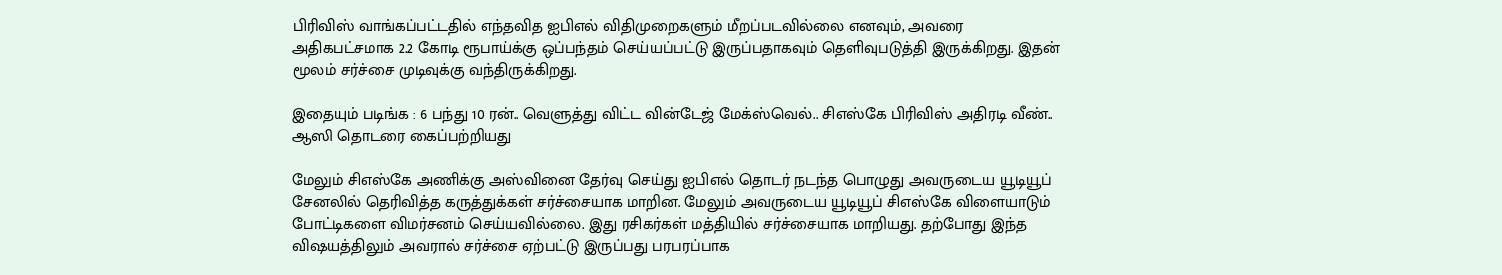பிரிவிஸ் வாங்கப்பட்டதில் எந்தவித ஐபிஎல் விதிமுறைகளும் மீறப்படவில்லை எனவும், அவரை அதிகபட்சமாக 2.2 கோடி ரூபாய்க்கு ஒப்பந்தம் செய்யப்பட்டு இருப்பதாகவும் தெளிவுபடுத்தி இருக்கிறது. இதன் மூலம் சர்ச்சை முடிவுக்கு வந்திருக்கிறது.

இதையும் படிங்க : 6 பந்து 10 ரன்.. வெளுத்து விட்ட வின்டேஜ் மேக்ஸ்வெல்.. சிஎஸ்கே பிரிவிஸ் அதிரடி வீண்.. ஆஸி தொடரை கைப்பற்றியது

மேலும் சிஎஸ்கே அணிக்கு அஸ்வினை தேர்வு செய்து ஐபிஎல் தொடர் நடந்த பொழுது அவருடைய யூடியூப் சேனலில் தெரிவித்த கருத்துக்கள் சர்ச்சையாக மாறின. மேலும் அவருடைய யூடியூப் சிஎஸ்கே விளையாடும் போட்டிகளை விமர்சனம் செய்யவில்லை. இது ரசிகர்கள் மத்தியில் சர்ச்சையாக மாறியது. தற்போது இந்த விஷயத்திலும் அவரால் சர்ச்சை ஏற்பட்டு இருப்பது பரபரப்பாக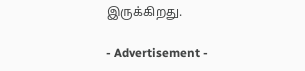இருக்கிறது.

- Advertisement -